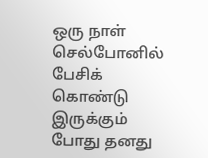ஒரு நாள் செல்போனில் பேசிக் கொண்டு இருக்கும் போது தனது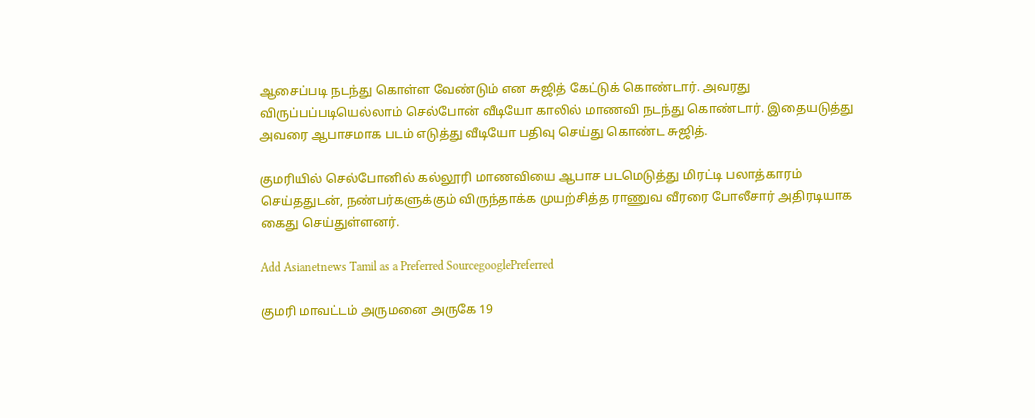ஆசைப்படி நடந்து கொள்ள வேண்டும் என சுஜித் கேட்டுக் கொண்டார். அவரது விருப்பப்படியெல்லாம் செல்போன் வீடியோ காலில் மாணவி நடந்து கொண்டார். இதையடுத்து அவரை ஆபாசமாக படம் எடுத்து வீடியோ பதிவு செய்து கொண்ட சுஜித்.

குமரியில் செல்போனில் கல்லூரி மாணவியை ஆபாச படமெடுத்து மிரட்டி பலாத்காரம் செய்ததுடன், நண்பர்களுக்கும் விருந்தாக்க முயற்சித்த ராணுவ வீரரை போலீசார் அதிரடியாக கைது செய்துள்ளனர்.

Add Asianetnews Tamil as a Preferred SourcegooglePreferred

குமரி மாவட்டம் அருமனை அருகே 19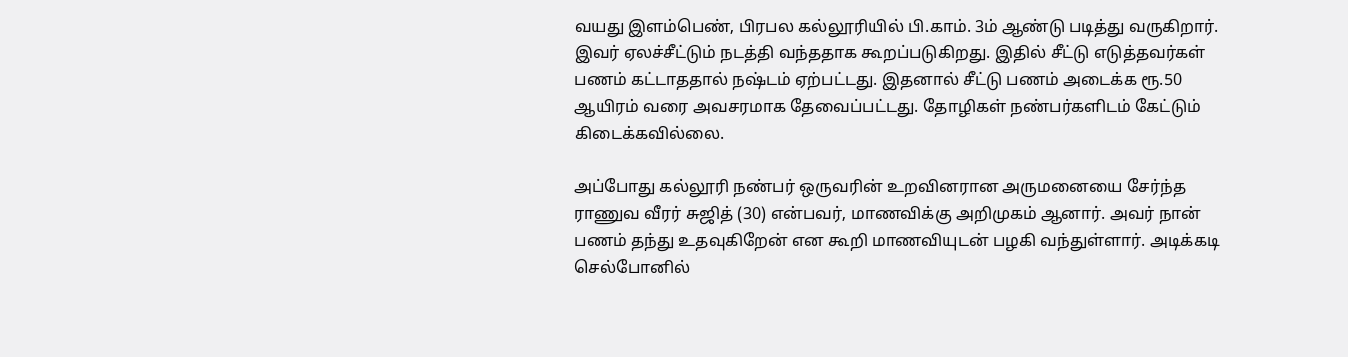வயது இளம்பெண், பிரபல கல்லூரியில் பி.காம். 3ம் ஆண்டு படித்து வருகிறார். இவர் ஏலச்சீட்டும் நடத்தி வந்ததாக கூறப்படுகிறது. இதில் சீட்டு எடுத்தவர்கள் பணம் கட்டாததால் நஷ்டம் ஏற்பட்டது. இதனால் சீட்டு பணம் அடைக்க ரூ.50 ஆயிரம் வரை அவசரமாக தேவைப்பட்டது. தோழிகள் நண்பர்களிடம் கேட்டும் கிடைக்கவில்லை.

அப்போது கல்லூரி நண்பர் ஒருவரின் உறவினரான அருமனையை சேர்ந்த ராணுவ வீரர் சுஜித் (30) என்பவர், மாணவிக்கு அறிமுகம் ஆனார். அவர் நான் பணம் தந்து உதவுகிறேன் என கூறி மாணவியுடன் பழகி வந்துள்ளார். அடிக்கடி செல்போனில்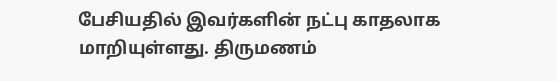பேசியதில் இவர்களின் நட்பு காதலாக மாறியுள்ளது. திருமணம்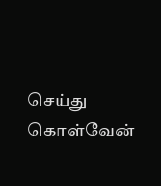செய்து கொள்வேன்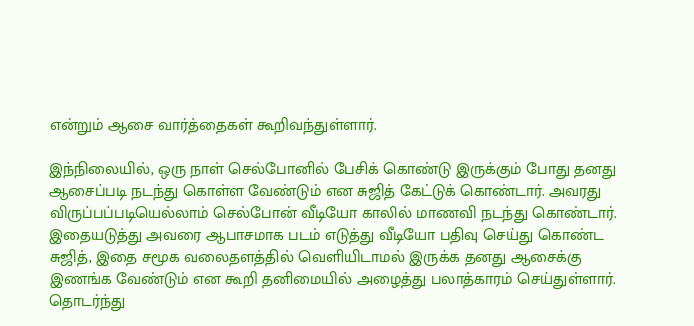என்றும் ஆசை வார்த்தைகள் கூறிவந்துள்ளார்.

இந்நிலையில், ஒரு நாள் செல்போனில் பேசிக் கொண்டு இருக்கும் போது தனது ஆசைப்படி நடந்து கொள்ள வேண்டும் என சுஜித் கேட்டுக் கொண்டார். அவரது விருப்பப்படியெல்லாம் செல்போன் வீடியோ காலில் மாணவி நடந்து கொண்டார். இதையடுத்து அவரை ஆபாசமாக படம் எடுத்து வீடியோ பதிவு செய்து கொண்ட சுஜித், இதை சமூக வலைதளத்தில் வெளியிடாமல் இருக்க தனது ஆசைக்கு இணங்க வேண்டும் என கூறி தனிமையில் அழைத்து பலாத்காரம் செய்துள்ளார். தொடர்ந்து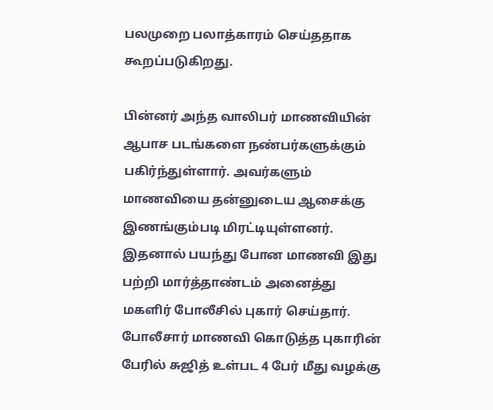பலமுறை பலாத்காரம் செய்ததாக கூறப்படுகிறது.

பின்னர் அந்த வாலிபர் மாணவியின் ஆபாச படங்களை நண்பர்களுக்கும் பகிர்ந்துள்ளார். அவர்களும் மாணவியை தன்னுடைய ஆசைக்கு இணங்கும்படி மிரட்டியுள்ளனர். இதனால் பயந்து போன மாணவி இது பற்றி மார்த்தாண்டம் அனைத்து மகளிர் போலீசில் புகார் செய்தார். போலீசார் மாணவி கொடுத்த புகாரின் பேரில் சுஜித் உள்பட 4 பேர் மீது வழக்கு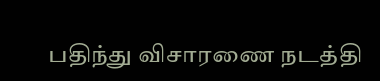பதிந்து விசாரணை நடத்தி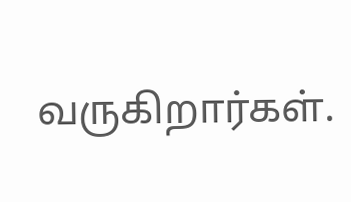வருகிறார்கள்.